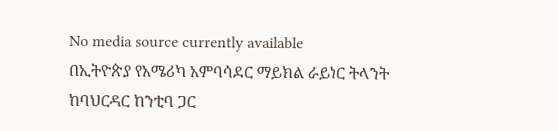No media source currently available
በኢትዮጵያ የአሜሪካ አምባሳደር ማይክል ራይነር ትላንት ከባህርዳር ከንቲባ ጋር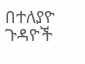በተለያዮ ጉዳዮች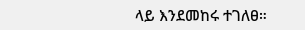ላይ እንደመከሩ ተገለፀ።